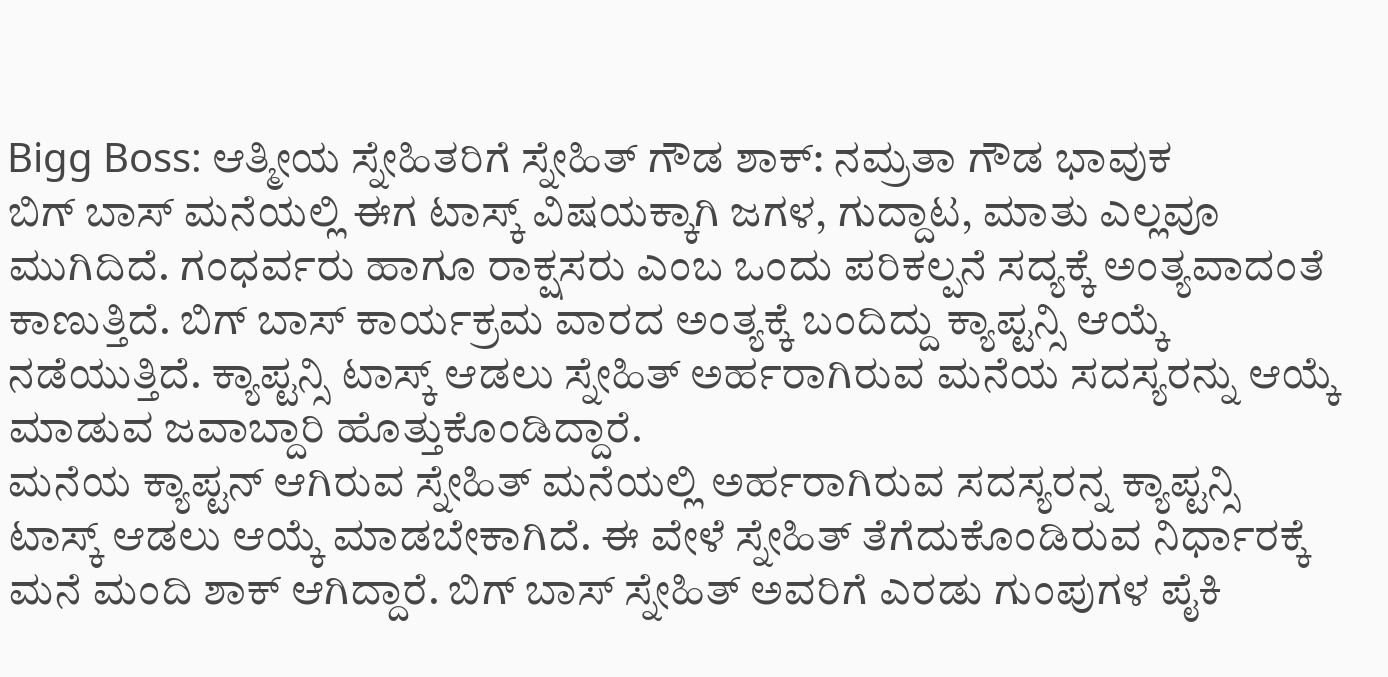Bigg Boss: ಆತ್ಮೀಯ ಸ್ನೇಹಿತರಿಗೆ ಸ್ನೇಹಿತ್ ಗೌಡ ಶಾಕ್: ನಮ್ರತಾ ಗೌಡ ಭಾವುಕ
ಬಿಗ್ ಬಾಸ್ ಮನೆಯಲ್ಲಿ ಈಗ ಟಾಸ್ಕ್ ವಿಷಯಕ್ಕಾಗಿ ಜಗಳ, ಗುದ್ದಾಟ, ಮಾತು ಎಲ್ಲವೂ ಮುಗಿದಿದೆ. ಗಂಧರ್ವರು ಹಾಗೂ ರಾಕ್ಷಸರು ಎಂಬ ಒಂದು ಪರಿಕಲ್ಪನೆ ಸದ್ಯಕ್ಕೆ ಅಂತ್ಯವಾದಂತೆ ಕಾಣುತ್ತಿದೆ. ಬಿಗ್ ಬಾಸ್ ಕಾರ್ಯಕ್ರಮ ವಾರದ ಅಂತ್ಯಕ್ಕೆ ಬಂದಿದ್ದು ಕ್ಯಾಪ್ಟನ್ಸಿ ಆಯ್ಕೆ ನಡೆಯುತ್ತಿದೆ. ಕ್ಯಾಪ್ಟನ್ಸಿ ಟಾಸ್ಕ್ ಆಡಲು ಸ್ನೇಹಿತ್ ಅರ್ಹರಾಗಿರುವ ಮನೆಯ ಸದಸ್ಯರನ್ನು ಆಯ್ಕೆ ಮಾಡುವ ಜವಾಬ್ದಾರಿ ಹೊತ್ತುಕೊಂಡಿದ್ದಾರೆ.
ಮನೆಯ ಕ್ಯಾಪ್ಟನ್ ಆಗಿರುವ ಸ್ನೇಹಿತ್ ಮನೆಯಲ್ಲಿ ಅರ್ಹರಾಗಿರುವ ಸದಸ್ಯರನ್ನ ಕ್ಯಾಪ್ಟನ್ಸಿ ಟಾಸ್ಕ್ ಆಡಲು ಆಯ್ಕೆ ಮಾಡಬೇಕಾಗಿದೆ. ಈ ವೇಳೆ ಸ್ನೇಹಿತ್ ತೆಗೆದುಕೊಂಡಿರುವ ನಿರ್ಧಾರಕ್ಕೆ ಮನೆ ಮಂದಿ ಶಾಕ್ ಆಗಿದ್ದಾರೆ. ಬಿಗ್ ಬಾಸ್ ಸ್ನೇಹಿತ್ ಅವರಿಗೆ ಎರಡು ಗುಂಪುಗಳ ಪೈಕಿ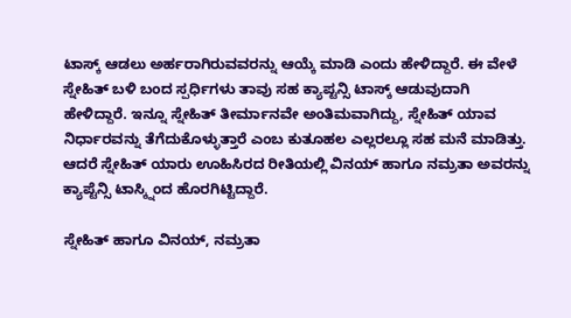ಟಾಸ್ಕ್ ಆಡಲು ಅರ್ಹರಾಗಿರುವವರನ್ನು ಆಯ್ಕೆ ಮಾಡಿ ಎಂದು ಹೇಳಿದ್ದಾರೆ. ಈ ವೇಳೆ ಸ್ನೇಹಿತ್ ಬಳಿ ಬಂದ ಸ್ಪರ್ಧಿಗಳು ತಾವು ಸಹ ಕ್ಯಾಪ್ಟನ್ಸಿ ಟಾಸ್ಕ್ ಆಡುವುದಾಗಿ ಹೇಳಿದ್ದಾರೆ. ಇನ್ನೂ ಸ್ನೇಹಿತ್ ತೀರ್ಮಾನವೇ ಅಂತಿಮವಾಗಿದ್ದು, ಸ್ನೇಹಿತ್ ಯಾವ ನಿರ್ಧಾರವನ್ನು ತೆಗೆದುಕೊಳ್ಳುತ್ತಾರೆ ಎಂಬ ಕುತೂಹಲ ಎಲ್ಲರಲ್ಲೂ ಸಹ ಮನೆ ಮಾಡಿತ್ತು. ಆದರೆ ಸ್ನೇಹಿತ್ ಯಾರು ಊಹಿಸಿರದ ರೀತಿಯಲ್ಲಿ ವಿನಯ್ ಹಾಗೂ ನಮ್ರತಾ ಅವರನ್ನು ಕ್ಯಾಪ್ಟೆನ್ಸಿ ಟಾಸ್ಕ್ನಿಂದ ಹೊರಗಿಟ್ಟಿದ್ದಾರೆ.

ಸ್ನೇಹಿತ್ ಹಾಗೂ ವಿನಯ್, ನಮ್ರತಾ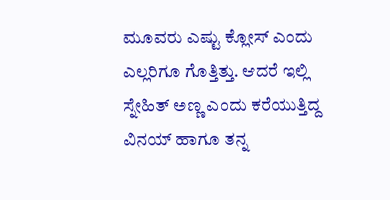ಮೂವರು ಎಷ್ಟು ಕ್ಲೋಸ್ ಎಂದು ಎಲ್ಲರಿಗೂ ಗೊತ್ತಿತ್ತು. ಆದರೆ ಇಲ್ಲಿ ಸ್ನೇಹಿತ್ ಅಣ್ಣ ಎಂದು ಕರೆಯುತ್ತಿದ್ದ ವಿನಯ್ ಹಾಗೂ ತನ್ನ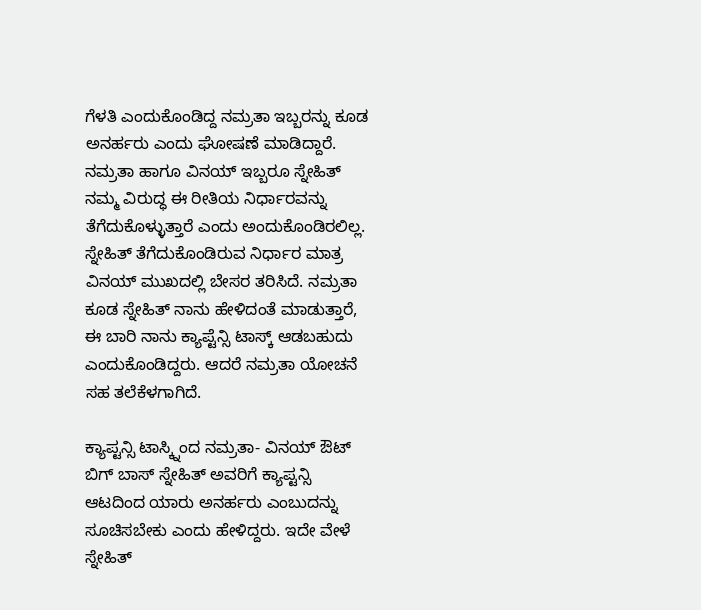ಗೆಳತಿ ಎಂದುಕೊಂಡಿದ್ದ ನಮ್ರತಾ ಇಬ್ಬರನ್ನು ಕೂಡ ಅನರ್ಹರು ಎಂದು ಘೋಷಣೆ ಮಾಡಿದ್ದಾರೆ.
ನಮ್ರತಾ ಹಾಗೂ ವಿನಯ್ ಇಬ್ಬರೂ ಸ್ನೇಹಿತ್ ನಮ್ಮ ವಿರುದ್ಧ ಈ ರೀತಿಯ ನಿರ್ಧಾರವನ್ನು ತೆಗೆದುಕೊಳ್ಳುತ್ತಾರೆ ಎಂದು ಅಂದುಕೊಂಡಿರಲಿಲ್ಲ. ಸ್ನೇಹಿತ್ ತೆಗೆದುಕೊಂಡಿರುವ ನಿರ್ಧಾರ ಮಾತ್ರ ವಿನಯ್ ಮುಖದಲ್ಲಿ ಬೇಸರ ತರಿಸಿದೆ. ನಮ್ರತಾ ಕೂಡ ಸ್ನೇಹಿತ್ ನಾನು ಹೇಳಿದಂತೆ ಮಾಡುತ್ತಾರೆ, ಈ ಬಾರಿ ನಾನು ಕ್ಯಾಪ್ಟೆನ್ಸಿ ಟಾಸ್ಕ್ ಆಡಬಹುದು ಎಂದುಕೊಂಡಿದ್ದರು. ಆದರೆ ನಮ್ರತಾ ಯೋಚನೆ ಸಹ ತಲೆಕೆಳಗಾಗಿದೆ.

ಕ್ಯಾಪ್ಟನ್ಸಿ ಟಾಸ್ಕ್ನಿಂದ ನಮ್ರತಾ- ವಿನಯ್ ಔಟ್
ಬಿಗ್ ಬಾಸ್ ಸ್ನೇಹಿತ್ ಅವರಿಗೆ ಕ್ಯಾಪ್ಟನ್ಸಿ ಆಟದಿಂದ ಯಾರು ಅನರ್ಹರು ಎಂಬುದನ್ನು ಸೂಚಿಸಬೇಕು ಎಂದು ಹೇಳಿದ್ದರು. ಇದೇ ವೇಳೆ ಸ್ನೇಹಿತ್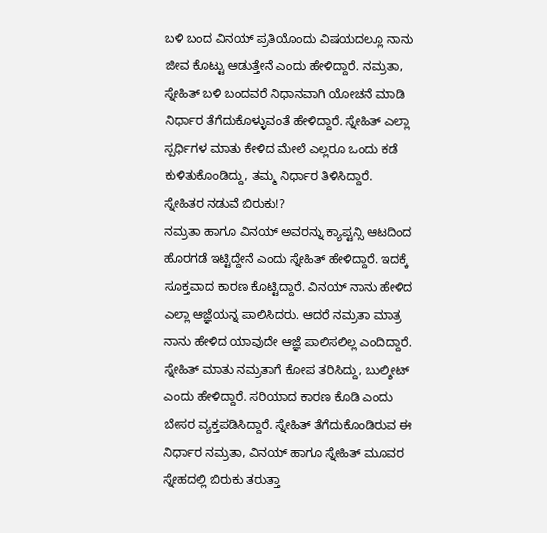ಬಳಿ ಬಂದ ವಿನಯ್ ಪ್ರತಿಯೊಂದು ವಿಷಯದಲ್ಲೂ ನಾನು ಜೀವ ಕೊಟ್ಟು ಆಡುತ್ತೇನೆ ಎಂದು ಹೇಳಿದ್ದಾರೆ. ನಮ್ರತಾ, ಸ್ನೇಹಿತ್ ಬಳಿ ಬಂದವರೆ ನಿಧಾನವಾಗಿ ಯೋಚನೆ ಮಾಡಿ ನಿರ್ಧಾರ ತೆಗೆದುಕೊಳ್ಳುವಂತೆ ಹೇಳಿದ್ದಾರೆ. ಸ್ನೇಹಿತ್ ಎಲ್ಲಾ ಸ್ಪರ್ಧಿಗಳ ಮಾತು ಕೇಳಿದ ಮೇಲೆ ಎಲ್ಲರೂ ಒಂದು ಕಡೆ ಕುಳಿತುಕೊಂಡಿದ್ದು, ತಮ್ಮ ನಿರ್ಧಾರ ತಿಳಿಸಿದ್ದಾರೆ.
ಸ್ನೇಹಿತರ ನಡುವೆ ಬಿರುಕು!?
ನಮ್ರತಾ ಹಾಗೂ ವಿನಯ್ ಅವರನ್ನು ಕ್ಯಾಪ್ಟನ್ಸಿ ಆಟದಿಂದ ಹೊರಗಡೆ ಇಟ್ಟಿದ್ದೇನೆ ಎಂದು ಸ್ನೇಹಿತ್ ಹೇಳಿದ್ದಾರೆ. ಇದಕ್ಕೆ ಸೂಕ್ತವಾದ ಕಾರಣ ಕೊಟ್ಟಿದ್ದಾರೆ. ವಿನಯ್ ನಾನು ಹೇಳಿದ ಎಲ್ಲಾ ಆಜ್ಞೆಯನ್ನ ಪಾಲಿಸಿದರು. ಆದರೆ ನಮ್ರತಾ ಮಾತ್ರ ನಾನು ಹೇಳಿದ ಯಾವುದೇ ಆಜ್ಞೆ ಪಾಲಿಸಲಿಲ್ಲ ಎಂದಿದ್ದಾರೆ. ಸ್ನೇಹಿತ್ ಮಾತು ನಮ್ರತಾಗೆ ಕೋಪ ತರಿಸಿದ್ದು, ಬುಲ್ಶೀಟ್ ಎಂದು ಹೇಳಿದ್ದಾರೆ. ಸರಿಯಾದ ಕಾರಣ ಕೊಡಿ ಎಂದು ಬೇಸರ ವ್ಯಕ್ತಪಡಿಸಿದ್ದಾರೆ. ಸ್ನೇಹಿತ್ ತೆಗೆದುಕೊಂಡಿರುವ ಈ ನಿರ್ಧಾರ ನಮ್ರತಾ, ವಿನಯ್ ಹಾಗೂ ಸ್ನೇಹಿತ್ ಮೂವರ ಸ್ನೇಹದಲ್ಲಿ ಬಿರುಕು ತರುತ್ತಾ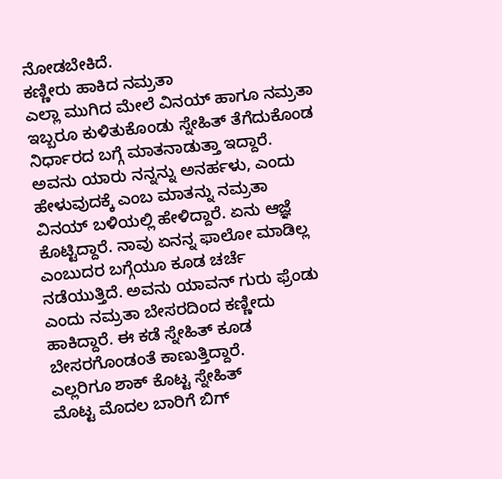ನೋಡಬೇಕಿದೆ.
ಕಣ್ಣೀರು ಹಾಕಿದ ನಮ್ರತಾ
ಎಲ್ಲಾ ಮುಗಿದ ಮೇಲೆ ವಿನಯ್ ಹಾಗೂ ನಮ್ರತಾ ಇಬ್ಬರೂ ಕುಳಿತುಕೊಂಡು ಸ್ನೇಹಿತ್ ತೆಗೆದುಕೊಂಡ ನಿರ್ಧಾರದ ಬಗ್ಗೆ ಮಾತನಾಡುತ್ತಾ ಇದ್ದಾರೆ. ಅವನು ಯಾರು ನನ್ನನ್ನು ಅನರ್ಹಳು, ಎಂದು ಹೇಳುವುದಕ್ಕೆ ಎಂಬ ಮಾತನ್ನು ನಮ್ರತಾ ವಿನಯ್ ಬಳಿಯಲ್ಲಿ ಹೇಳಿದ್ದಾರೆ. ಏನು ಆಜ್ಞೆ ಕೊಟ್ಟಿದ್ದಾರೆ. ನಾವು ಏನನ್ನ ಫಾಲೋ ಮಾಡಿಲ್ಲ ಎಂಬುದರ ಬಗ್ಗೆಯೂ ಕೂಡ ಚರ್ಚೆ ನಡೆಯುತ್ತಿದೆ. ಅವನು ಯಾವನ್ ಗುರು ಫ್ರೆಂಡು ಎಂದು ನಮ್ರತಾ ಬೇಸರದಿಂದ ಕಣ್ಣೀದು ಹಾಕಿದ್ದಾರೆ. ಈ ಕಡೆ ಸ್ನೇಹಿತ್ ಕೂಡ ಬೇಸರಗೊಂಡಂತೆ ಕಾಣುತ್ತಿದ್ದಾರೆ.
ಎಲ್ಲರಿಗೂ ಶಾಕ್ ಕೊಟ್ಟ ಸ್ನೇಹಿತ್
ಮೊಟ್ಟ ಮೊದಲ ಬಾರಿಗೆ ಬಿಗ್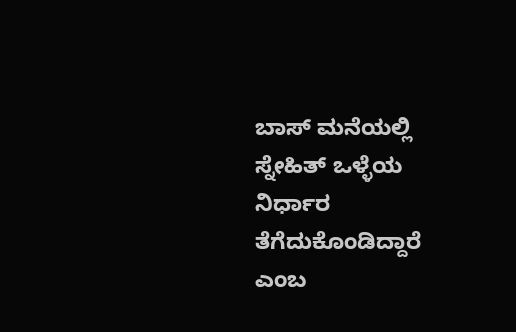ಬಾಸ್ ಮನೆಯಲ್ಲಿ ಸ್ನೇಹಿತ್ ಒಳ್ಳೆಯ ನಿರ್ಧಾರ ತೆಗೆದುಕೊಂಡಿದ್ದಾರೆ ಎಂಬ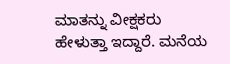ಮಾತನ್ನು ವೀಕ್ಷಕರು ಹೇಳುತ್ತಾ ಇದ್ದಾರೆ. ಮನೆಯ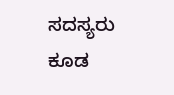ಸದಸ್ಯರು ಕೂಡ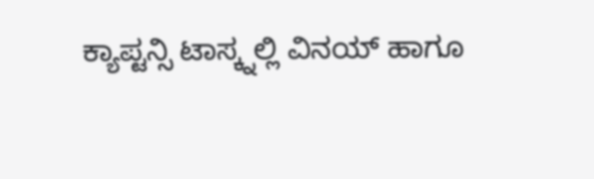ಕ್ಯಾಪ್ಟನ್ಸಿ ಟಾಸ್ಕ್ನಲ್ಲಿ ವಿನಯ್ ಹಾಗೂ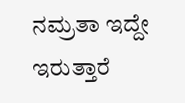ನಮ್ರತಾ ಇದ್ದೇ ಇರುತ್ತಾರೆ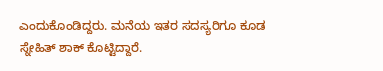ಎಂದುಕೊಂಡಿದ್ದರು. ಮನೆಯ ಇತರ ಸದಸ್ಯರಿಗೂ ಕೂಡ ಸ್ನೇಹಿತ್ ಶಾಕ್ ಕೊಟ್ಟಿದ್ದಾರೆ.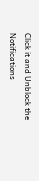Click it and Unblock the Notifications